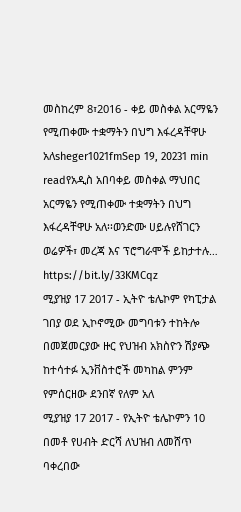መስከረም 8፣2016 - ቀይ መስቀል አርማዬን የሚጠቀሙ ተቋማትን በህግ እፋረዳቸዋሁ አለsheger1021fmSep 19, 20231 min readየአዲስ አበባቀይ መስቀል ማህበር አርማዬን የሚጠቀሙ ተቋማትን በህግ እፋረዳቸዋሁ አለ፡፡ወንድሙ ሀይሉየሸገርን ወሬዎች፣ መረጃ እና ፕሮግራሞች ይከታተሉ… https://bit.ly/33KMCqz
ሚያዝያ 17 2017 - ኢትዮ ቴሌኮም የካፒታል ገበያ ወደ ኢኮኖሚው መግባቱን ተከትሎ በመጀመርያው ዙር የህዝብ አክስዮን ሽያጭ ከተሳተፉ ኢንቨስተሮች መካከል ምንም የምሰርዘው ደንበኛ የለም አለ
ሚያዝያ 17 2017 - የኢትዮ ቴሌኮምን 10 በመቶ የሀብት ድርሻ ለህዝብ ለመሸጥ ባቀረበው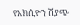የአክሲዮን ሽያጭ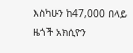እስካሁን ከ47,000 በላይ ዜጎች አክሲዮን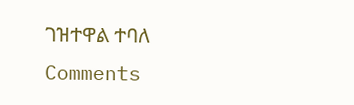ገዝተዋል ተባለ
Comments